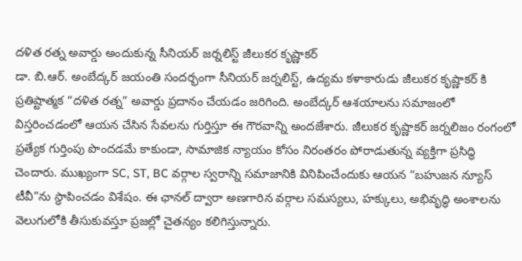దళిత రత్న అవార్డు అందుకున్న సీనియర్ జర్నలిస్ట్ జీలుకర కృష్ణాకర్
డా. బి.ఆర్. అంబేద్కర్ జయంతి సందర్భంగా సీనియర్ జర్నలిస్ట్, ఉద్యమ కళాకారుడు జీలుకర కృష్ణాకర్ కి ప్రతిష్టాత్మక “దళిత రత్న” అవార్డు ప్రదానం చేయడం జరిగింది. అంబేద్కర్ ఆశయాలను సమాజంలో విస్తరించడంలో ఆయన చేసిన సేవలను గుర్తిస్తూ ఈ గౌరవాన్ని అందజేశారు. జీలుకర కృష్ణాకర్ జర్నలిజం రంగంలో ప్రత్యేక గుర్తింపు పొందడమే కాకుండా, సామాజిక న్యాయం కోసం నిరంతరం పోరాడుతున్న వ్యక్తిగా ప్రసిద్ధి చెందారు. ముఖ్యంగా SC, ST, BC వర్గాల స్వరాన్ని సమాజానికి వినిపించేందుకు ఆయన “బహుజన న్యూస్ టీవీ”ను స్థాపించడం విశేషం. ఈ ఛానల్ ద్వారా అణగారిన వర్గాల సమస్యలు, హక్కులు, అభివృద్ధి అంశాలను వెలుగులోకి తీసుకువస్తూ ప్రజల్లో చైతన్యం కలిగిస్తున్నారు.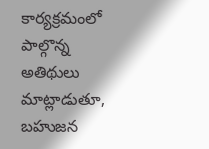కార్యక్రమంలో పాల్గొన్న అతిథులు మాట్లాడుతూ, బహుజన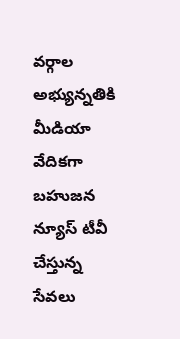వర్గాల అభ్యున్నతికి మీడియా వేదికగా బహుజన న్యూస్ టీవీ చేస్తున్న సేవలు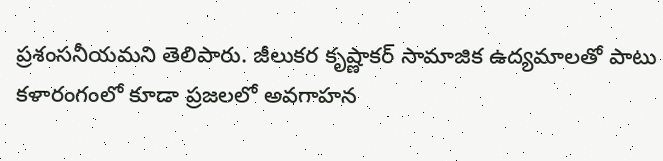ప్రశంసనీయమని తెలిపారు. జీలుకర కృష్ణాకర్ సామాజిక ఉద్యమాలతో పాటు కళారంగంలో కూడా ప్రజలలో అవగాహన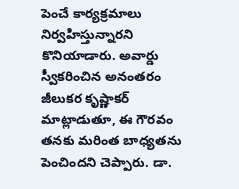పెంచే కార్యక్రమాలు నిర్వహిస్తున్నారని కొనియాడారు. అవార్డు స్వీకరించిన అనంతరం జీలుకర కృష్ణాకర్ మాట్లాడుతూ, ఈ గౌరవం తనకు మరింత బాధ్యతను పెంచిందని చెప్పారు. డా.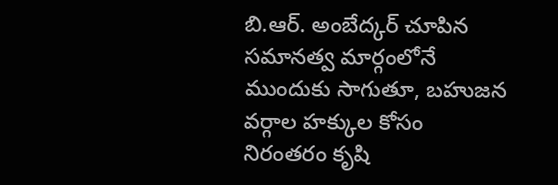బి.ఆర్. అంబేద్కర్ చూపిన సమానత్వ మార్గంలోనే ముందుకు సాగుతూ, బహుజన వర్గాల హక్కుల కోసం నిరంతరం కృషి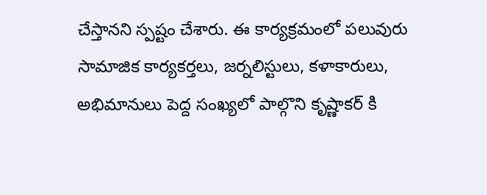చేస్తానని స్పష్టం చేశారు. ఈ కార్యక్రమంలో పలువురు సామాజిక కార్యకర్తలు, జర్నలిస్టులు, కళాకారులు, అభిమానులు పెద్ద సంఖ్యలో పాల్గొని కృష్ణాకర్ కి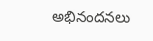అభినందనలు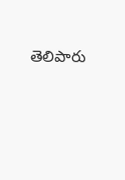తెలిపారు